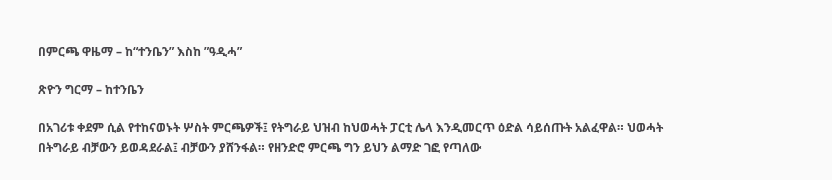በምርጫ ዋዜማ – ከ“ተንቤን” እስከ ”ዓዲሓ”

ጽዮን ግርማ – ከተንቤን

በአገሪቱ ቀደም ሲል የተከናወኑት ሦስት ምርጫዎች፤ የትግራይ ህዝብ ከህወሓት ፓርቲ ሌላ እንዲመርጥ ዕድል ሳይሰጡት አልፈዋል። ህወሓት በትግራይ ብቻውን ይወዳደራል፤ ብቻውን ያሸንፋል። የዘንድሮ ምርጫ ግን ይህን ልማድ ገፎ የጣለው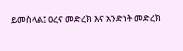ይመስላል፤ ዐረና መድረክ እና አንድነት መድረክ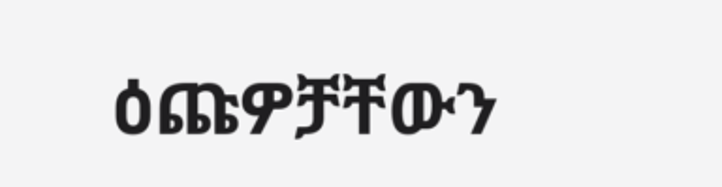ዕጩዎቻቸውን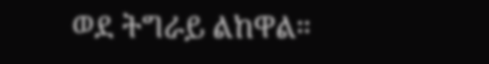ወደ ትግራይ ልከዋል።